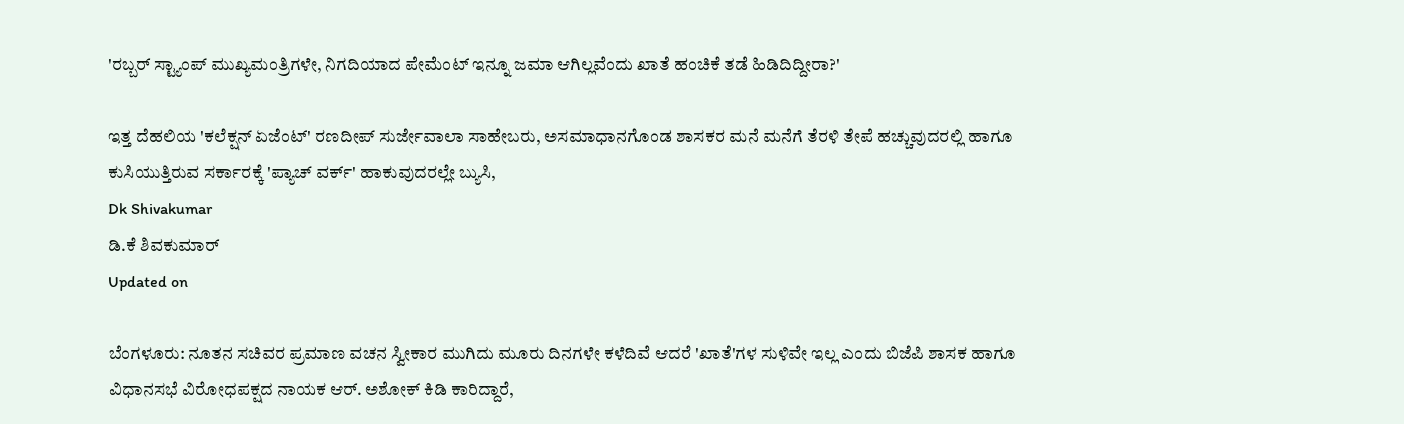'ರಬ್ಬರ್ ಸ್ಟ್ಯಾಂಪ್ ಮುಖ್ಯಮಂತ್ರಿಗಳೇ, ನಿಗದಿಯಾದ ಪೇಮೆಂಟ್ ಇನ್ನೂ ಜಮಾ ಆಗಿಲ್ಲವೆಂದು ಖಾತೆ ಹಂಚಿಕೆ ತಡೆ ಹಿಡಿದಿದ್ದೀರಾ?'

ಇತ್ತ ದೆಹಲಿಯ 'ಕಲೆಕ್ಷನ್‌ ಏಜೆಂಟ್‌' ರಣದೀಪ್ ಸುರ್ಜೇವಾಲಾ ಸಾಹೇಬರು, ಅಸಮಾಧಾನಗೊಂಡ ಶಾಸಕರ ಮನೆ ಮನೆಗೆ ತೆರಳಿ ತೇಪೆ ಹಚ್ಚುವುದರಲ್ಲಿ ಹಾಗೂ ಕುಸಿಯುತ್ತಿರುವ ಸರ್ಕಾರಕ್ಕೆ 'ಪ್ಯಾಚ್‌ ವರ್ಕ್‌' ಹಾಕುವುದರಲ್ಲೇ ಬ್ಯುಸಿ,
Dk Shivakumar
ಡಿ.ಕೆ ಶಿವಕುಮಾರ್
Updated on

ಬೆಂಗಳೂರು: ನೂತನ ಸಚಿವರ ಪ್ರಮಾಣ ವಚನ ಸ್ವೀಕಾರ ಮುಗಿದು ಮೂರು ದಿನಗಳೇ ಕಳೆದಿವೆ ಆದರೆ 'ಖಾತೆ'ಗಳ ಸುಳಿವೇ ಇಲ್ಲ ಎಂದು ಬಿಜೆಪಿ ಶಾಸಕ ಹಾಗೂ ವಿಧಾನಸಭೆ ವಿರೋಧಪಕ್ಷದ ನಾಯಕ ಆರ್. ಅಶೋಕ್ ಕಿಡಿ ಕಾರಿದ್ದಾರೆ,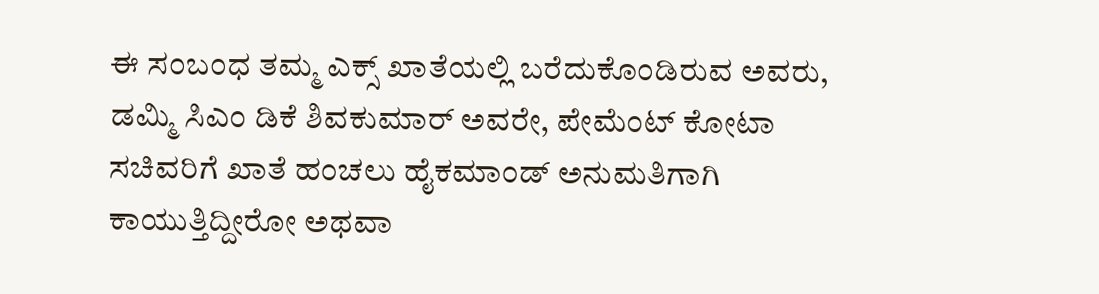ಈ ಸಂಬಂಧ ತಮ್ಮ ಎಕ್ಸ್ ಖಾತೆಯಲ್ಲಿ ಬರೆದುಕೊಂಡಿರುವ ಅವರು, ಡಮ್ಮಿ ಸಿಎಂ ಡಿಕೆ ಶಿವಕುಮಾರ್ ಅವರೇ, ಪೇಮೆಂಟ್ ಕೋಟಾ ಸಚಿವರಿಗೆ ಖಾತೆ ಹಂಚಲು ಹೈಕಮಾಂಡ್‌ ಅನುಮತಿಗಾಗಿ ಕಾಯುತ್ತಿದ್ದೀರೋ ಅಥವಾ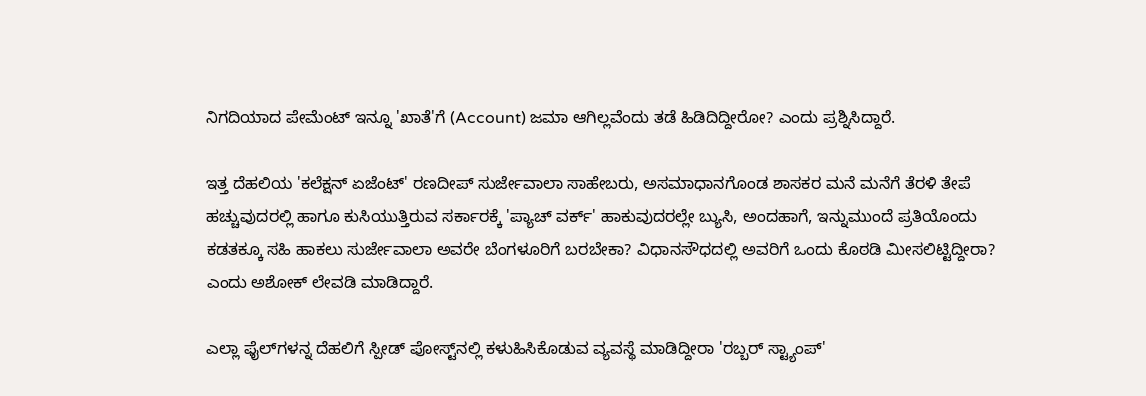ನಿಗದಿಯಾದ ಪೇಮೆಂಟ್ ಇನ್ನೂ 'ಖಾತೆ'ಗೆ (Account) ಜಮಾ ಆಗಿಲ್ಲವೆಂದು ತಡೆ ಹಿಡಿದಿದ್ದೀರೋ? ಎಂದು ಪ್ರಶ್ನಿಸಿದ್ದಾರೆ.

ಇತ್ತ ದೆಹಲಿಯ 'ಕಲೆಕ್ಷನ್‌ ಏಜೆಂಟ್‌' ರಣದೀಪ್ ಸುರ್ಜೇವಾಲಾ ಸಾಹೇಬರು, ಅಸಮಾಧಾನಗೊಂಡ ಶಾಸಕರ ಮನೆ ಮನೆಗೆ ತೆರಳಿ ತೇಪೆ ಹಚ್ಚುವುದರಲ್ಲಿ ಹಾಗೂ ಕುಸಿಯುತ್ತಿರುವ ಸರ್ಕಾರಕ್ಕೆ 'ಪ್ಯಾಚ್‌ ವರ್ಕ್‌' ಹಾಕುವುದರಲ್ಲೇ ಬ್ಯುಸಿ, ಅಂದಹಾಗೆ, ಇನ್ನುಮುಂದೆ ಪ್ರತಿಯೊಂದು ಕಡತಕ್ಕೂ ಸಹಿ ಹಾಕಲು ಸುರ್ಜೇವಾಲಾ ಅವರೇ ಬೆಂಗಳೂರಿಗೆ ಬರಬೇಕಾ? ವಿಧಾನಸೌಧದಲ್ಲಿ ಅವರಿಗೆ ಒಂದು ಕೊಠಡಿ ಮೀಸಲಿಟ್ಟಿದ್ದೀರಾ? ಎಂದು ಅಶೋಕ್ ಲೇವಡಿ ಮಾಡಿದ್ದಾರೆ.

ಎಲ್ಲಾ ಫೈಲ್‌ಗಳನ್ನ ದೆಹಲಿಗೆ ಸ್ಪೀಡ್‌ ಪೋಸ್ಟ್‌ನಲ್ಲಿ ಕಳುಹಿಸಿಕೊಡುವ ವ್ಯವಸ್ಥೆ ಮಾಡಿದ್ದೀರಾ 'ರಬ್ಬರ್ ಸ್ಟ್ಯಾಂಪ್'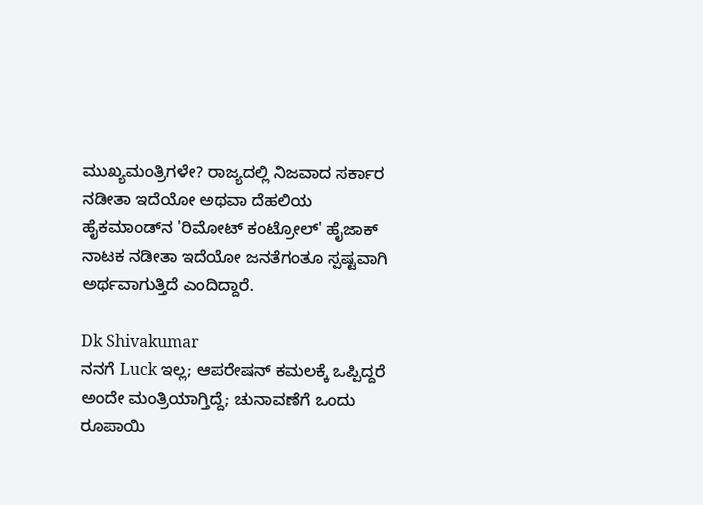ಮುಖ್ಯಮಂತ್ರಿಗಳೇ? ರಾಜ್ಯದಲ್ಲಿ ನಿಜವಾದ ಸರ್ಕಾರ ನಡೀತಾ ಇದೆಯೋ ಅಥವಾ ದೆಹಲಿಯ ಹೈಕಮಾಂಡ್‌ನ 'ರಿಮೋಟ್‌ ಕಂಟ್ರೋಲ್' ಹೈಜಾಕ್ ನಾಟಕ ನಡೀತಾ ಇದೆಯೋ ಜನತೆಗಂತೂ ಸ್ಪಷ್ಟವಾಗಿ ಅರ್ಥವಾಗುತ್ತಿದೆ ಎಂದಿದ್ದಾರೆ.

Dk Shivakumar
ನನಗೆ Luck ಇಲ್ಲ; ಆಪರೇಷನ್ ಕಮಲಕ್ಕೆ ಒಪ್ಪಿದ್ದರೆ ಅಂದೇ ಮಂತ್ರಿಯಾಗ್ತಿದ್ದೆ; ಚುನಾವಣೆಗೆ ಒಂದು ರೂಪಾಯಿ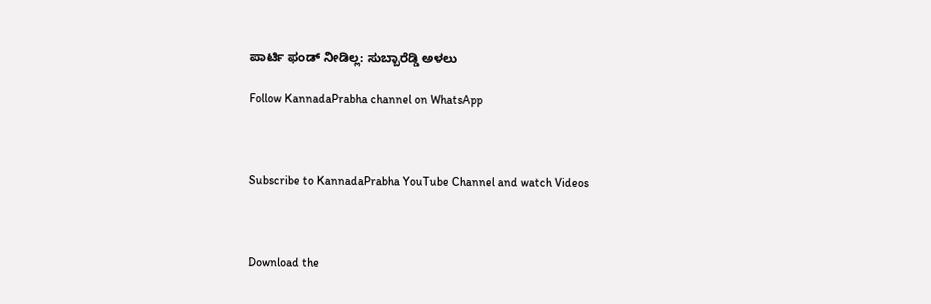ಪಾರ್ಟಿ ಫಂಡ್ ನೀಡಿಲ್ಲ: ಸುಬ್ಬಾರೆಡ್ಡಿ ಅಳಲು

Follow KannadaPrabha channel on WhatsApp



Subscribe to KannadaPrabha YouTube Channel and watch Videos



Download the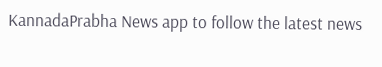KannadaPrabha News app to follow the latest news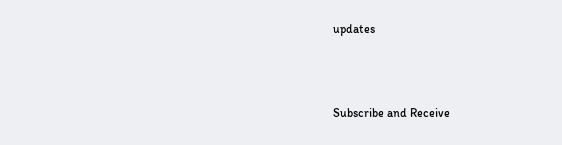updates



Subscribe and Receive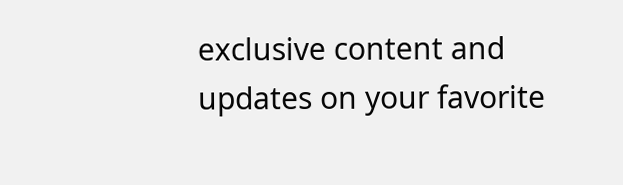exclusive content and updates on your favorite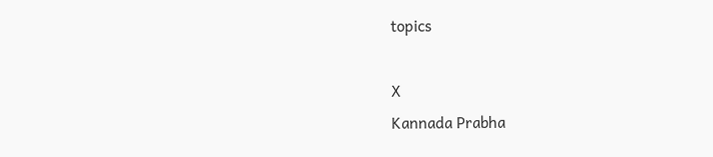topics

X
Kannada Prabha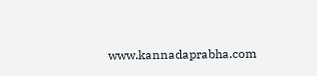www.kannadaprabha.com